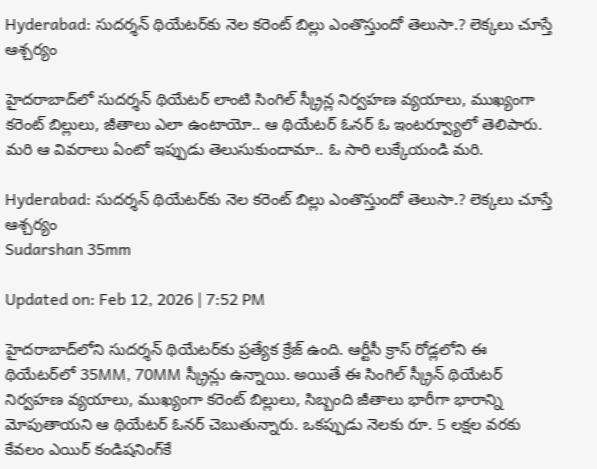Hyderabad: సుదర్శన్ థియేటర్‌కు నెల కరెంట్ బిల్లు ఎంతొస్తుందో తెలుసా.? లెక్కలు చూస్తే ఆశ్చర్యం

హైదరాబాద్‌లో సుదర్శన్ థియేటర్ లాంటి సింగిల్ స్క్రీన్ల నిర్వహణ వ్యయాలు, ముఖ్యంగా కరెంట్ బిల్లులు, జీతాలు ఎలా ఉంటాయో.. ఆ థియేటర్ ఓనర్ ఓ ఇంటర్వ్యూలో తెలిపారు. మరి ఆ వివరాలు ఏంటో ఇప్పుడు తెలుసుకుందామా.. ఓ సారి లుక్కేయండి మరి.

Hyderabad: సుదర్శన్ థియేటర్‌కు నెల కరెంట్ బిల్లు ఎంతొస్తుందో తెలుసా.? లెక్కలు చూస్తే ఆశ్చర్యం
Sudarshan 35mm

Updated on: Feb 12, 2026 | 7:52 PM

హైదరాబాద్‌లోని సుదర్శన్ థియేటర్‌కు ప్రత్యేక క్రేజ్ ఉంది. ఆర్టీసీ క్రాస్ రోడ్లలోని ఈ థియేటర్‌లో 35MM, 70MM స్క్రీన్లు ఉన్నాయి. అయితే ఈ సింగిల్ స్క్రీన్ థియేటర్ నిర్వహణ వ్యయాలు, ముఖ్యంగా కరెంట్ బిల్లులు, సిబ్బంది జీతాలు భారీగా భారాన్ని మోపుతాయని ఆ థియేటర్ ఓనర్ చెబుతున్నారు. ఒకప్పుడు నెలకు రూ. 5 లక్షల వరకు కేవలం ఎయిర్ కండిషనింగ్‌కే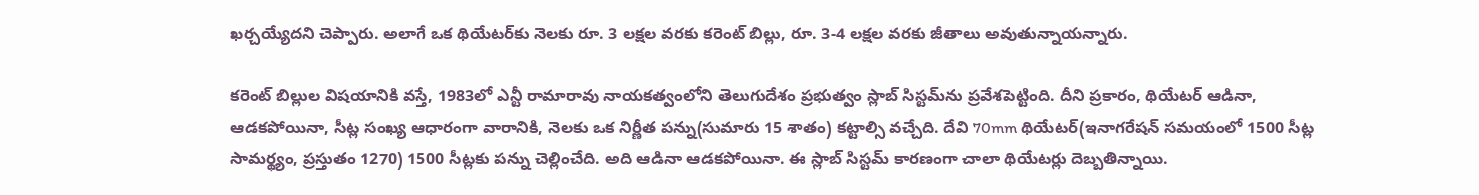ఖర్చయ్యేదని చెప్పారు. అలాగే ఒక థియేటర్‌కు నెలకు రూ. 3 లక్షల వరకు కరెంట్ బిల్లు, రూ. 3-4 లక్షల వరకు జీతాలు అవుతున్నాయన్నారు.

కరెంట్ బిల్లుల విషయానికి వస్తే, 1983లో ఎన్టీ రామారావు నాయకత్వంలోని తెలుగుదేశం ప్రభుత్వం స్లాబ్ సిస్టమ్‌ను ప్రవేశపెట్టింది. దీని ప్రకారం, థియేటర్ ఆడినా, ఆడకపోయినా, సీట్ల సంఖ్య ఆధారంగా వారానికి, నెలకు ఒక నిర్ణీత పన్ను(సుమారు 15 శాతం) కట్టాల్సి వచ్చేది. దేవి 70mm థియేటర్(ఇనాగరేషన్ సమయంలో 1500 సీట్ల సామర్థ్యం, ప్రస్తుతం 1270) 1500 సీట్లకు పన్ను చెల్లించేది. అది ఆడినా ఆడకపోయినా. ఈ స్లాబ్ సిస్టమ్ కారణంగా చాలా థియేటర్లు దెబ్బతిన్నాయి.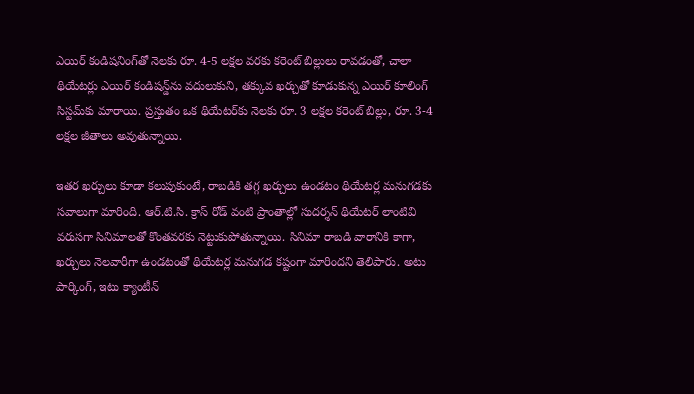ఎయిర్ కండిషనింగ్‌తో నెలకు రూ. 4-5 లక్షల వరకు కరెంట్ బిల్లులు రావడంతో, చాలా థియేటర్లు ఎయిర్ కండిషన్డ్‌ను వదులుకుని, తక్కువ ఖర్చుతో కూడుకున్న ఎయిర్ కూలింగ్ సిస్టమ్‌కు మారాయి. ప్రస్తుతం ఒక థియేటర్‌కు నెలకు రూ. 3 లక్షల కరెంట్ బిల్లు, రూ. 3-4 లక్షల జీతాలు అవుతున్నాయి.

ఇతర ఖర్చులు కూడా కలుపుకుంటే, రాబడికి తగ్గ ఖర్చులు ఉండటం థియేటర్ల మనుగడకు సవాలుగా మారింది. ఆర్.టి.సి. క్రాస్ రోడ్ వంటి ప్రాంతాల్లో సుదర్శన్ థియేటర్ లాంటివి వరుసగా సినిమాలతో కొంతవరకు నెట్టుకుపోతున్నాయి. సినిమా రాబడి వారానికి కాగా, ఖర్చులు నెలవారీగా ఉండటంతో థియేటర్ల మనుగడ కష్టంగా మారిందని తెలిపారు. అటు పార్కింగ్, ఇటు క్యాంటీన్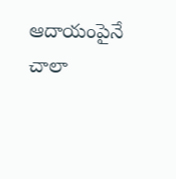ఆదాయంపైనే చాలా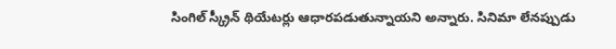సింగిల్ స్క్రీన్ థియేటర్లు ఆధారపడుతున్నాయని అన్నారు. సినిమా లేనప్పుడు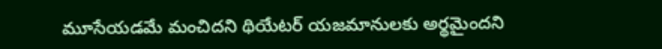మూసేయడమే మంచిదని థియేటర్ యజమానులకు అర్థమైందని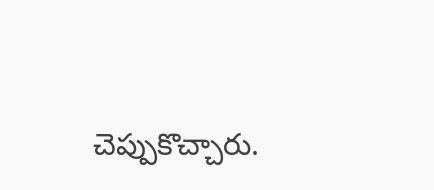చెప్పుకొచ్చారు.